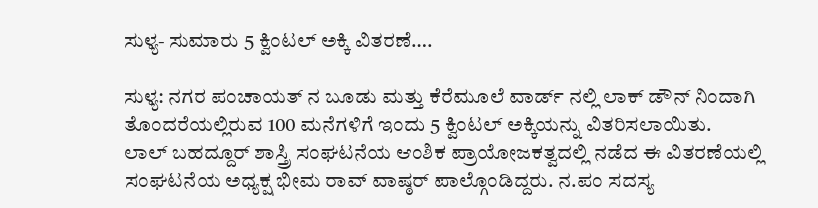ಸುಳ್ಯ- ಸುಮಾರು 5 ಕ್ವಿಂಟಲ್ ಅಕ್ಕಿ ವಿತರಣೆ….

ಸುಳ್ಯ: ನಗರ ಪಂಚಾಯತ್ ನ ಬೂಡು ಮತ್ತು ಕೆರೆಮೂಲೆ ವಾರ್ಡ್ ನಲ್ಲಿ ಲಾಕ್ ಡೌನ್ ನಿಂದಾಗಿ ತೊಂದರೆಯಲ್ಲಿರುವ 100 ಮನೆಗಳಿಗೆ ಇಂದು 5 ಕ್ವಿಂಟಲ್ ಅಕ್ಕಿಯನ್ನು ವಿತರಿಸಲಾಯಿತು.
ಲಾಲ್ ಬಹದ್ದೂರ್ ಶಾಸ್ತ್ರಿ ಸಂಘಟನೆಯ ಆಂಶಿಕ ಪ್ರಾಯೋಜಕತ್ವದಲ್ಲಿ ನಡೆದ ಈ ವಿತರಣೆಯಲ್ಲಿ ಸಂಘಟನೆಯ ಅಧ್ಯಕ್ಷ ಭೀಮ ರಾವ್ ವಾಷ್ಠರ್ ಪಾಲ್ಗೊಂಡಿದ್ದರು. ನ.ಪಂ ಸದಸ್ಯ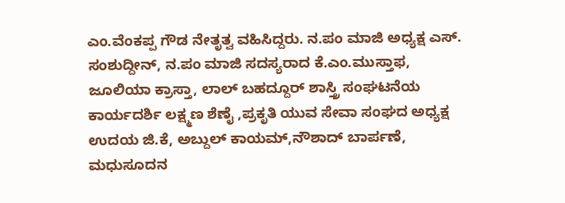ಎಂ.ವೆಂಕಪ್ಪ ಗೌಡ ನೇತೃತ್ವ ವಹಿಸಿದ್ದರು. ನ.ಪಂ ಮಾಜಿ ಅಧ್ಯಕ್ಷ ಎಸ್. ಸಂಶುದ್ದೀನ್, ನ.ಪಂ ಮಾಜಿ ಸದಸ್ಯರಾದ ಕೆ.ಎಂ.ಮುಸ್ತಾಫ, ಜೂಲಿಯಾ ಕ್ರಾಸ್ತಾ, ಲಾಲ್ ಬಹದ್ದೂರ್ ಶಾಸ್ತ್ರಿ ಸಂಘಟನೆಯ ಕಾರ್ಯದರ್ಶಿ ಲಕ್ಷ್ಮಣ ಶೆಣೈ ,ಪ್ರಕೃತಿ ಯುವ ಸೇವಾ ಸಂಘದ ಅಧ್ಯಕ್ಷ ಉದಯ ಜಿ.ಕೆ, ಅಬ್ದುಲ್ ಕಾಯಮ್,ನೌಶಾದ್ ಬಾರ್ಪಣೆ, ಮಧುಸೂದನ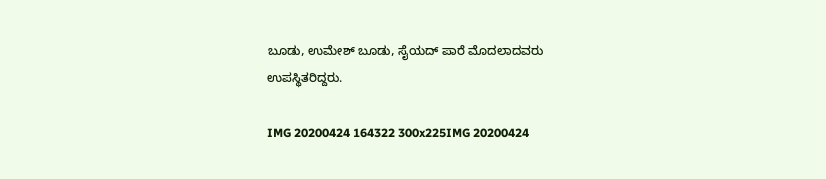ಬೂಡು, ಉಮೇಶ್ ಬೂಡು, ಸೈಯದ್ ಪಾರೆ ಮೊದಲಾದವರು ಉಪಸ್ಥಿತರಿದ್ದರು.

IMG 20200424 164322 300x225IMG 20200424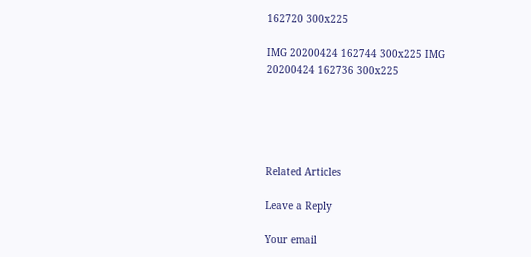162720 300x225

IMG 20200424 162744 300x225 IMG 20200424 162736 300x225





Related Articles

Leave a Reply

Your email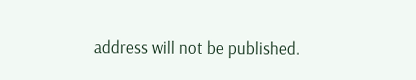address will not be published.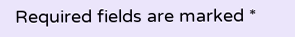Required fields are marked *